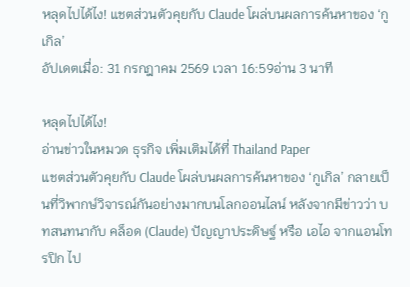หลุดไปได้ไง! แชตส่วนตัวคุยกับ Claude โผล่บนผลการค้นหาของ ‘กูเกิล’
อัปเดตเมื่อ: 31 กรกฎาคม 2569 เวลา 16:59อ่าน 3 นาที

หลุดไปได้ไง!
อ่านข่าวในหมวด ธุรกิจ เพิ่มเติมได้ที่ Thailand Paper
แชตส่วนตัวคุยกับ Claude โผล่บนผลการค้นหาของ ‘กูเกิล’ กลายเป็นที่วิพากษ์วิจารณ์กันอย่างมากบนโลกออนไลน์ หลังจากมีข่าวว่า บทสนทนากับ คล็อด (Claude) ปัญญาประดิษฐ์ หรือ เอไอ จากแอนโทรปิก ไป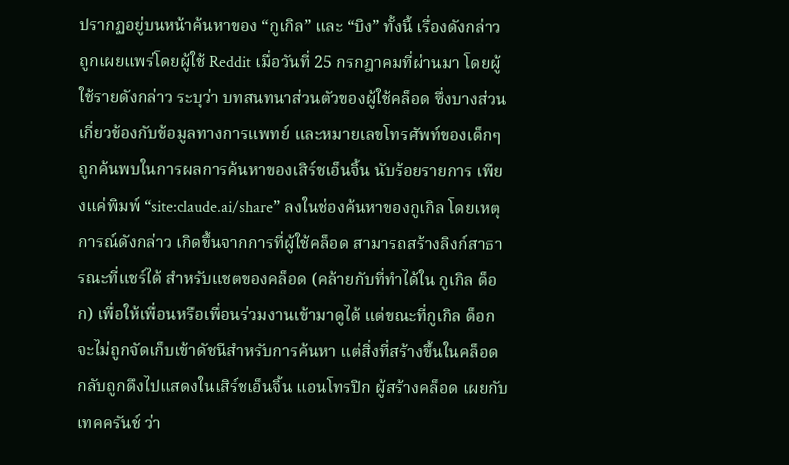ปรากฏอยู่บนหน้าค้นหาของ “กูเกิล” และ “บิง” ทั้งนี้ เรื่องดังกล่าว ถูกเผยแพร่โดยผู้ใช้ Reddit เมื่อวันที่ 25 กรกฎาคมที่ผ่านมา โดยผู้ใช้รายดังกล่าว ระบุว่า บทสนทนาส่วนตัวของผู้ใช้คล็อด ซึ่งบางส่วนเกี่ยวข้องกับข้อมูลทางการแพทย์ และหมายเลขโทรศัพท์ของเด็กๆ ถูกค้นพบในการผลการค้นหาของเสิร์ชเอ็นจิ้น นับร้อยรายการ เพียงแค่พิมพ์ “site:claude.ai/share” ลงในช่องค้นหาของกูเกิล โดยเหตุการณ์ดังกล่าว เกิดขึ้นจากการที่ผู้ใช้คล็อด สามารถสร้างลิงก์สาธารณะที่แชร์ได้ สำหรับแชตของคล็อด (คล้ายกับที่ทำได้ใน กูเกิล ด็อก) เพื่อให้เพื่อนหรือเพื่อนร่วมงานเข้ามาดูได้ แต่ขณะที่กูเกิล ด็อก จะไม่ถูกจัดเก็บเข้าดัชนีสำหรับการค้นหา แต่สิ่งที่สร้างขึ้นในคล็อด กลับถูกดึงไปแสดงในเสิร์ชเอ็นจิ้น แอนโทรปิก ผู้สร้างคล็อด เผยกับ เทคครันช์ ว่า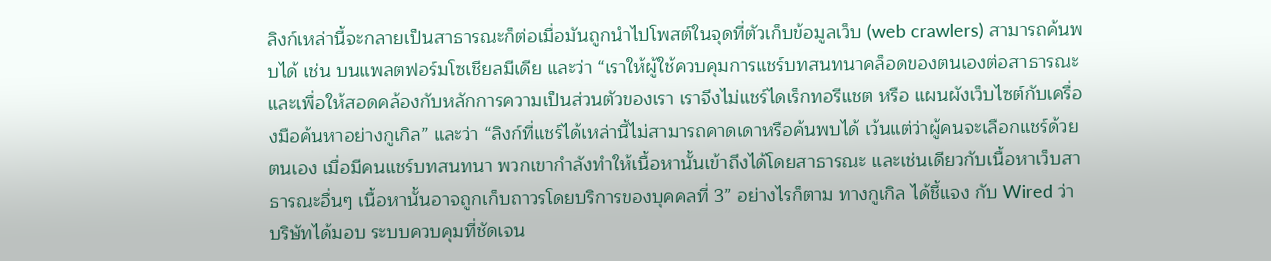ลิงก์เหล่านี้จะกลายเป็นสาธารณะก็ต่อเมื่อมันถูกนำไปโพสต์ในจุดที่ตัวเก็บข้อมูลเว็บ (web crawlers) สามารถค้นพบได้ เช่น บนแพลตฟอร์มโซเชียลมีเดีย และว่า “เราให้ผู้ใช้ควบคุมการแชร์บทสนทนาคล็อดของตนเองต่อสาธารณะ และเพื่อให้สอดคล้องกับหลักการความเป็นส่วนตัวของเรา เราจึงไม่แชร์ไดเร็กทอรีแชต หรือ แผนผังเว็บไซต์กับเครื่องมือค้นหาอย่างกูเกิล” และว่า “ลิงก์ที่แชร์ได้เหล่านี้ไม่สามารถคาดเดาหรือค้นพบได้ เว้นแต่ว่าผู้คนจะเลือกแชร์ด้วยตนเอง เมื่อมีคนแชร์บทสนทนา พวกเขากำลังทำให้เนื้อหานั้นเข้าถึงได้โดยสาธารณะ และเช่นเดียวกับเนื้อหาเว็บสาธารณะอื่นๆ เนื้อหานั้นอาจถูกเก็บถาวรโดยบริการของบุคคลที่ 3” อย่างไรก็ตาม ทางกูเกิล ได้ชี้แจง กับ Wired ว่า บริษัทได้มอบ ระบบควบคุมที่ชัดเจน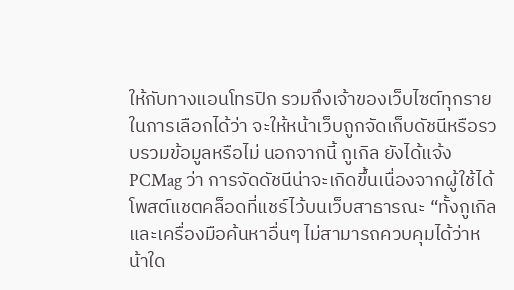ให้กับทางแอนโทรปิก รวมถึงเจ้าของเว็บไซต์ทุกราย ในการเลือกได้ว่า จะให้หน้าเว็บถูกจัดเก็บดัชนีหรือรวบรวมข้อมูลหรือไม่ นอกจากนี้ กูเกิล ยังได้แจ้ง PCMag ว่า การจัดดัชนีน่าจะเกิดขึ้นเนื่องจากผู้ใช้ได้โพสต์แชตคล็อดที่แชร์ไว้บนเว็บสาธารณะ “ทั้งกูเกิลและเครื่องมือค้นหาอื่นๆ ไม่สามารถควบคุมได้ว่าหน้าใด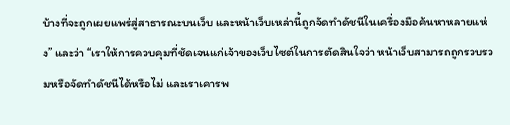บ้างที่จะถูกเผยแพร่สู่สาธารณะบนเว็บ และหน้าเว็บเหล่านี้ถูกจัดทำดัชนีในเครื่องมือค้นหาหลายแห่ง” และว่า “เราให้การควบคุมที่ชัดเจนแก่เจ้าของเว็บไซต์ในการตัดสินใจว่า หน้าเว็บสามารถถูกรวบรวมหรือจัดทำดัชนีได้หรือไม่ และเราเคารพ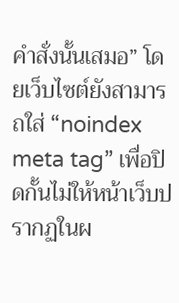คำสั่งนั้นเสมอ” โดยเว็บไซต์ยังสามารถใส่ “noindex meta tag” เพื่อปิดกั้นไม่ให้หน้าเว็บปรากฏในผ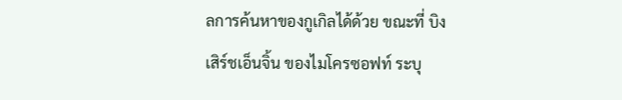ลการค้นหาของกูเกิลได้ด้วย ขณะที่ บิง เสิร์ชเอ็นจิ้น ของไมโครซอฟท์ ระบุ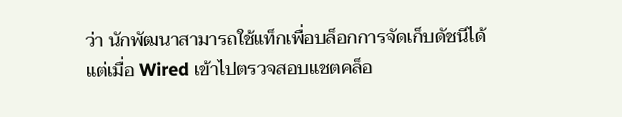ว่า นักพัฒนาสามารถใช้แท็กเพื่อบล็อกการจัดเก็บดัชนีได้ แต่เมื่อ Wired เข้าไปตรวจสอบแชตคล็อ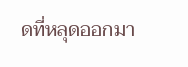ดที่หลุดออกมา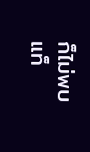ก็ไม่พบแท็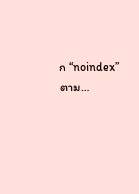ก “noindex” ตาม…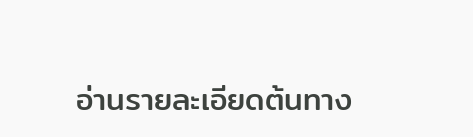อ่านรายละเอียดต้นทาง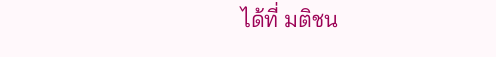ได้ที่ มติชน